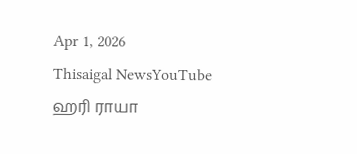Apr 1, 2026
Thisaigal NewsYouTube
ஹரி ராயா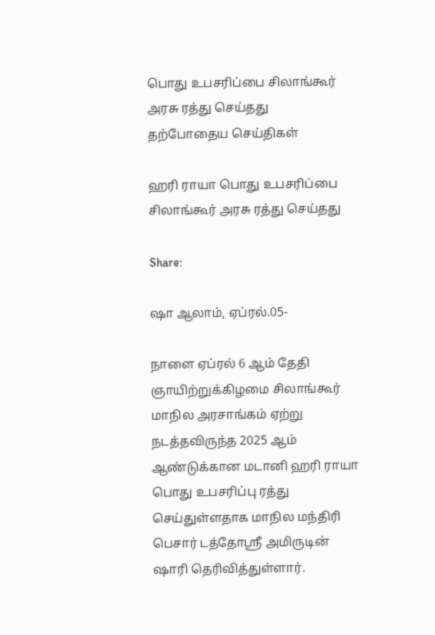பொது உபசரிப்பை சிலாங்கூர் அரசு ரத்து செய்தது
தற்போதைய செய்திகள்

ஹரி ராயா பொது உபசரிப்பை சிலாங்கூர் அரசு ரத்து செய்தது

Share:

ஷா ஆலாம், ஏப்ரல்.05-

நாளை ஏப்ரல் 6 ஆம் தேதி ஞாயிற்றுக்கிழமை சிலாங்கூர் மாநில அரசாங்கம் ஏற்று நடத்தவிருந்த 2025 ஆம் ஆண்டுக்கான மடானி ஹரி ராயா பொது உபசரிப்பு ரத்து செய்துள்ளதாக மாநில மந்திரி பெசார் டத்தோஶ்ரீ அமிருடின் ஷாரி தெரிவித்துள்ளார்.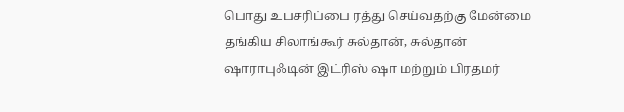பொது உபசரிப்பை ரத்து செய்வதற்கு மேன்மை தங்கிய சிலாங்கூர் சுல்தான், சுல்தான் ஷாராபுஃடின் இட்ரிஸ் ஷா மற்றும் பிரதமர்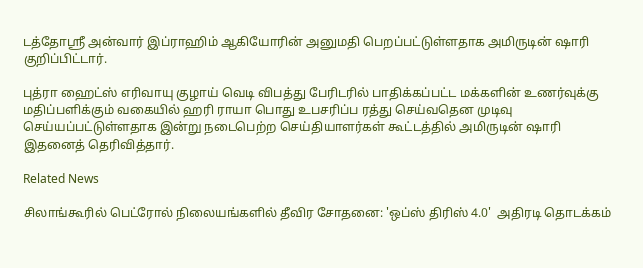டத்தோஸ்ரீ அன்வார் இப்ராஹிம் ஆகியோரின் அனுமதி பெறப்பட்டுள்ளதாக அமிருடின் ஷாரி குறிப்பிட்டார்.

புத்ரா ஹைட்ஸ் எரிவாயு குழாய் வெடி விபத்து பேரிடரில் பாதிக்கப்பட்ட மக்களின் உணர்வுக்கு மதிப்பளிக்கும் வகையில் ஹரி ராயா பொது உபசரிப்ப ரத்து செய்வதென முடிவு செய்யப்பட்டுள்ளதாக இன்று நடைபெற்ற செய்தியாளர்கள் கூட்டத்தில் அமிருடின் ஷாரி இதனைத் தெரிவித்தார்.

Related News

சிலாங்கூரில் பெட்ரோல் நிலையங்களில் தீவிர சோதனை: 'ஒப்ஸ் திரிஸ் 4.0'  அதிரடி தொடக்கம்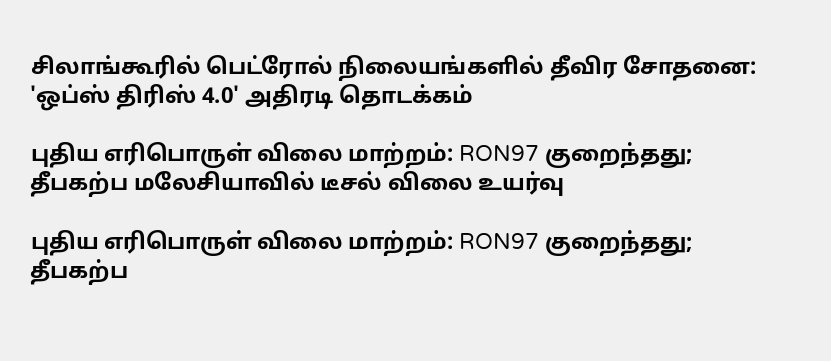சிலாங்கூரில் பெட்ரோல் நிலையங்களில் தீவிர சோதனை: 'ஒப்ஸ் திரிஸ் 4.0' அதிரடி தொடக்கம்

புதிய எரிபொருள் விலை மாற்றம்: RON97 குறைந்தது; தீபகற்ப மலேசியாவில் டீசல் விலை உயர்வு

புதிய எரிபொருள் விலை மாற்றம்: RON97 குறைந்தது; தீபகற்ப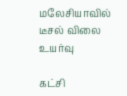மலேசியாவில் டீசல் விலை உயர்வு

கட்சி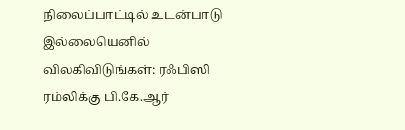நிலைப்பாட்டில் உடன்பாடு இல்லையெனில் விலகிவிடுங்கள்: ரஃபிஸி ரம்லிக்கு பி.கே.ஆர்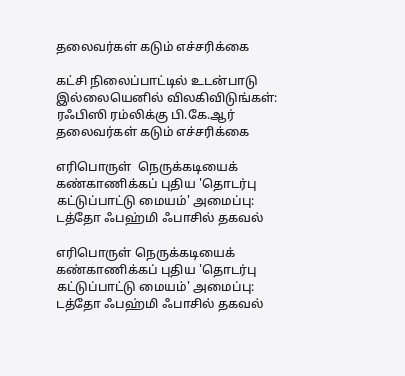தலைவர்கள் கடும் எச்சரிக்கை

கட்சி நிலைப்பாட்டில் உடன்பாடு இல்லையெனில் விலகிவிடுங்கள்: ரஃபிஸி ரம்லிக்கு பி.கே.ஆர் தலைவர்கள் கடும் எச்சரிக்கை

எரிபொருள்  நெருக்கடியைக் கண்காணிக்கப் புதிய 'தொடர்பு கட்டுப்பாட்டு மையம்' அமைப்பு: டத்தோ ஃபஹ்மி ஃபாசில் தகவல்

எரிபொருள் நெருக்கடியைக் கண்காணிக்கப் புதிய 'தொடர்பு கட்டுப்பாட்டு மையம்' அமைப்பு: டத்தோ ஃபஹ்மி ஃபாசில் தகவல்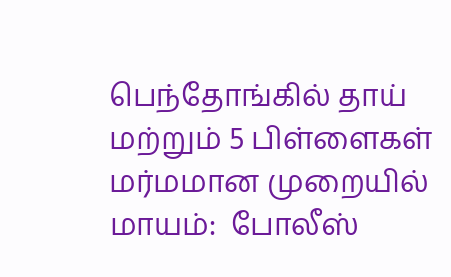பெந்தோங்கில் தாய் மற்றும் 5 பிள்ளைகள் மர்மமான முறையில் மாயம்:  போலீஸ்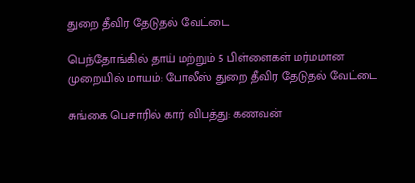துறை தீவிர தேடுதல் வேட்டை

பெந்தோங்கில் தாய் மற்றும் 5 பிள்ளைகள் மர்மமான முறையில் மாயம்: போலீஸ் துறை தீவிர தேடுதல் வேட்டை

சுங்கை பெசாரில் கார் விபத்து: கணவன்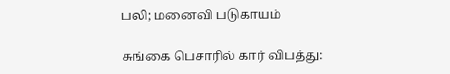பலி; மனைவி படுகாயம்

சுங்கை பெசாரில் கார் விபத்து: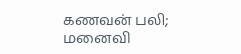கணவன் பலி; மனைவி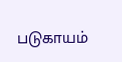படுகாயம்